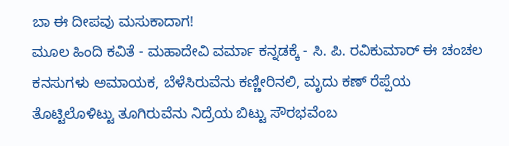ಬಾ ಈ ದೀಪವು ಮಸುಕಾದಾಗ!
ಮೂಲ ಹಿಂದಿ ಕವಿತೆ - ಮಹಾದೇವಿ ವರ್ಮಾ ಕನ್ನಡಕ್ಕೆ - ಸಿ. ಪಿ. ರವಿಕುಮಾರ್ ಈ ಚಂಚಲ ಕನಸುಗಳು ಅಮಾಯಕ, ಬೆಳೆಸಿರುವೆನು ಕಣ್ಣೀರಿನಲಿ, ಮೃದು ಕಣ್ ರೆಪ್ಪೆಯ ತೊಟ್ಟಿಲೊಳಿಟ್ಟು ತೂಗಿರುವೆನು ನಿದ್ರೆಯ ಬಿಟ್ಟು ಸೌರಭವೆಂಬ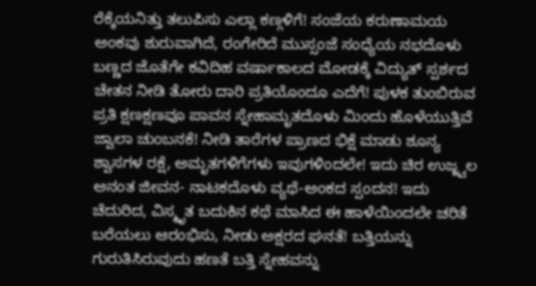ರೆಕ್ಕೆಯನಿತ್ತು ತಲುಪಿಸು ಎಲ್ಲಾ ಕಣ್ಗಳಿಗೆ! ಸಂಜೆಯ ಕರುಣಾಮಯ ಅಂಕವು ಶುರುವಾಗಿದೆ, ರಂಗೇರಿದೆ ಮುಸ್ಸಂಜೆ ಸಂಧ್ಯೆಯ ನಭದೊಳು ಬಣ್ಣದ ಜೊತೆಗೇ ಕವಿದಿಹ ವರ್ಷಾಕಾಲದ ಮೋಡಕ್ಕೆ ವಿದ್ಯುತ್ ಸ್ಪರ್ಶದ ಚೇತನ ನೀಡಿ ತೋರು ದಾರಿ ಪ್ರತಿಯೊಂದೂ ಎದೆಗೆ! ಪುಳಕ ತುಂಬಿರುವ ಪ್ರತಿ ಕ್ಷಣಕ್ಷಣವೂ ಪಾವನ ಸ್ನೇಹಾಮೃತದೊಳು ಮಿಂದು ಹೊಳೆಯುತ್ತಿವೆ ಜ್ವಾಲಾ ಚುಂಬನಕೆ! ನೀಡಿ ತಾರೆಗಳ ಪ್ರಾಣದ ಭಿಕ್ಷೆ ಮಾಡು ಶೂನ್ಯ ಶ್ವಾಸಗಳ ರಕ್ಷೆ, ಅಮೃತಗಳಿಗೆಗಳು ಇವುಗಳಿಂದಲೇ! ಇದು ಚಿರ ಉಜ್ಜ್ವಲ ಅನಂತ ಜೀವನ- ನಾಟಕದೊಳು ವ್ಯಥೆ-ಅಂಕದ ಸ್ಪಂದನ! ಇದು ಚೆದುರಿದ, ವಿಸ್ಮೃತ ಬದುಕಿನ ಕಥೆ ಮಾಸಿದ ಈ ಹಾಳೆಯಿಂದಲೇ ಚರಿತೆ ಬರೆಯಲು ಆರಂಭಿಸು, ನೀಡು ಅಕ್ಷರದ ಘನತೆ! ಬತ್ತಿಯನ್ನು ಗುರುತಿಸಿರುವುದು ಹಣತೆ ಬತ್ತಿ ಸ್ನೇಹವನ್ನು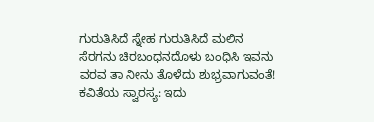ಗುರುತಿಸಿದೆ ಸ್ನೇಹ ಗುರುತಿಸಿದೆ ಮಲಿನ ಸೆರಗನು ಚಿರಬಂಧನದೊಳು ಬಂಧಿಸಿ ಇವನು ವರವ ತಾ ನೀನು ತೊಳೆದು ಶುಭ್ರವಾಗುವಂತೆ! ಕವಿತೆಯ ಸ್ವಾರಸ್ಯ: ಇದು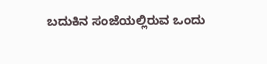ಬದುಕಿನ ಸಂಜೆಯಲ್ಲಿರುವ ಒಂದು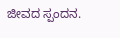ಜೀವದ ಸ್ಪಂದನ.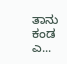ತಾನು ಕಂಡ ಎ...